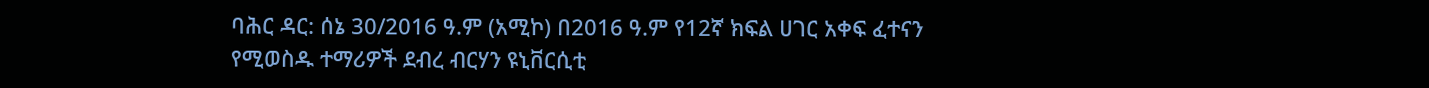ባሕር ዳር: ሰኔ 30/2016 ዓ.ም (አሚኮ) በ2016 ዓ.ም የ12ኛ ክፍል ሀገር አቀፍ ፈተናን የሚወስዱ ተማሪዎች ደብረ ብርሃን ዩኒቨርሲቲ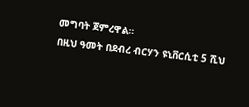መግባት ጀምረዋል።
በዚህ ዓመት በደብረ ብርሃን ዩኒቨርሲቲ 5 ሺህ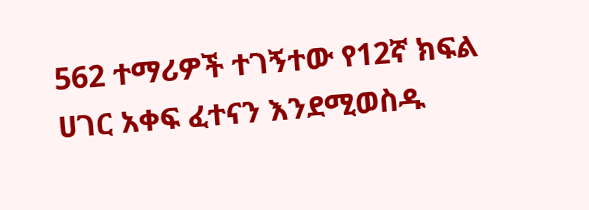562 ተማሪዎች ተገኝተው የ12ኛ ክፍል ሀገር አቀፍ ፈተናን እንደሚወስዱ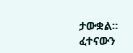ታውቋል።
ፈተናውን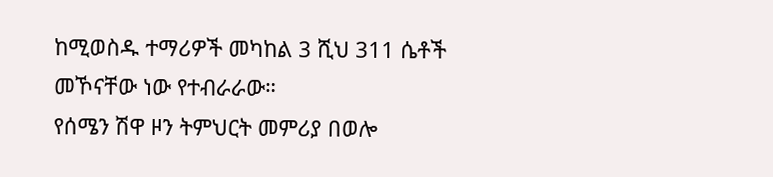ከሚወስዱ ተማሪዎች መካከል 3 ሺህ 311 ሴቶች መኾናቸው ነው የተብራራው።
የሰሜን ሽዋ ዞን ትምህርት መምሪያ በወሎ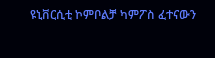ዩኒቨርሲቲ ኮምቦልቻ ካምፖስ ፈተናውን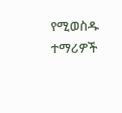የሚወስዱ ተማሪዎች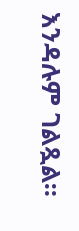እንዳሉም ገልጿል።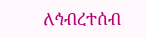ለኅብረተሰብ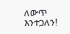ለውጥ እንተጋለን!